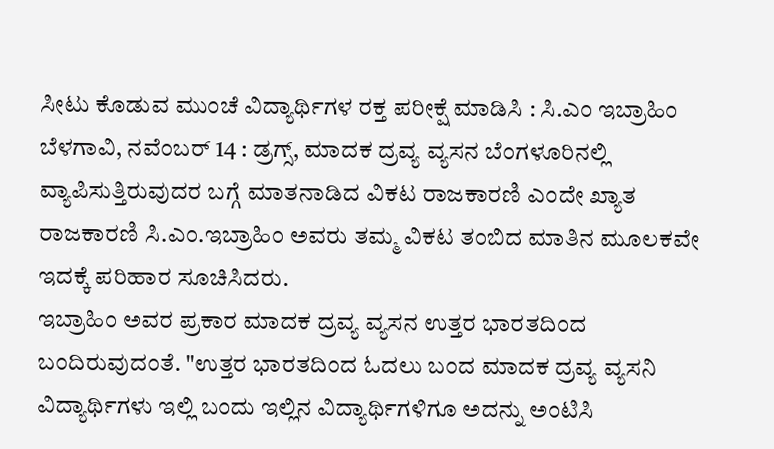ಸೀಟು ಕೊಡುವ ಮುಂಚೆ ವಿದ್ಯಾರ್ಥಿಗಳ ರಕ್ತ ಪರೀಕ್ಷೆ ಮಾಡಿಸಿ : ಸಿ.ಎಂ ಇಬ್ರಾಹಿಂ
ಬೆಳಗಾವಿ, ನವೆಂಬರ್ 14 : ಡ್ರಗ್ಸ್, ಮಾದಕ ದ್ರವ್ಯ ವ್ಯಸನ ಬೆಂಗಳೂರಿನಲ್ಲಿ ವ್ಯಾಪಿಸುತ್ತಿರುವುದರ ಬಗ್ಗೆ ಮಾತನಾಡಿದ ವಿಕಟ ರಾಜಕಾರಣಿ ಎಂದೇ ಖ್ಯಾತ ರಾಜಕಾರಣಿ ಸಿ.ಎಂ.ಇಬ್ರಾಹಿಂ ಅವರು ತಮ್ಮ ವಿಕಟ ತಂಬಿದ ಮಾತಿನ ಮೂಲಕವೇ ಇದಕ್ಕೆ ಪರಿಹಾರ ಸೂಚಿಸಿದರು.
ಇಬ್ರಾಹಿಂ ಅವರ ಪ್ರಕಾರ ಮಾದಕ ದ್ರವ್ಯ ವ್ಯಸನ ಉತ್ತರ ಭಾರತದಿಂದ ಬಂದಿರುವುದಂತೆ. "ಉತ್ತರ ಭಾರತದಿಂದ ಓದಲು ಬಂದ ಮಾದಕ ದ್ರವ್ಯ ವ್ಯಸನಿ ವಿದ್ಯಾರ್ಥಿಗಳು ಇಲ್ಲಿ ಬಂದು ಇಲ್ಲಿನ ವಿದ್ಯಾರ್ಥಿಗಳಿಗೂ ಅದನ್ನು ಅಂಟಿಸಿ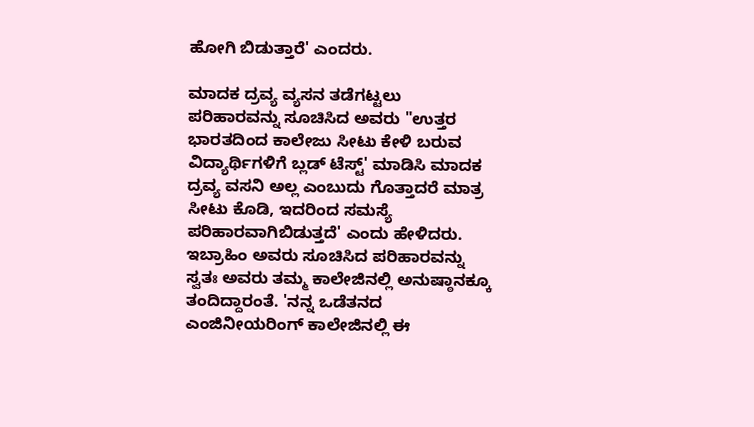ಹೋಗಿ ಬಿಡುತ್ತಾರೆ' ಎಂದರು.

ಮಾದಕ ದ್ರವ್ಯ ವ್ಯಸನ ತಡೆಗಟ್ಟಲು ಪರಿಹಾರವನ್ನು ಸೂಚಿಸಿದ ಅವರು "ಉತ್ತರ ಭಾರತದಿಂದ ಕಾಲೇಜು ಸೀಟು ಕೇಳಿ ಬರುವ ವಿದ್ಯಾರ್ಥಿಗಳಿಗೆ ಬ್ಲಡ್ ಟೆಸ್ಟ್' ಮಾಡಿಸಿ ಮಾದಕ ದ್ರವ್ಯ ವಸನಿ ಅಲ್ಲ ಎಂಬುದು ಗೊತ್ತಾದರೆ ಮಾತ್ರ ಸೀಟು ಕೊಡಿ, ಇದರಿಂದ ಸಮಸ್ಯೆ ಪರಿಹಾರವಾಗಿಬಿಡುತ್ತದೆ' ಎಂದು ಹೇಳಿದರು.
ಇಬ್ರಾಹಿಂ ಅವರು ಸೂಚಿಸಿದ ಪರಿಹಾರವನ್ನು ಸ್ವತಃ ಅವರು ತಮ್ಮ ಕಾಲೇಜಿನಲ್ಲಿ ಅನುಷ್ಠಾನಕ್ಕೂ ತಂದಿದ್ದಾರಂತೆ. 'ನನ್ನ ಒಡೆತನದ ಎಂಜಿನೀಯರಿಂಗ್ ಕಾಲೇಜಿನಲ್ಲಿ ಈ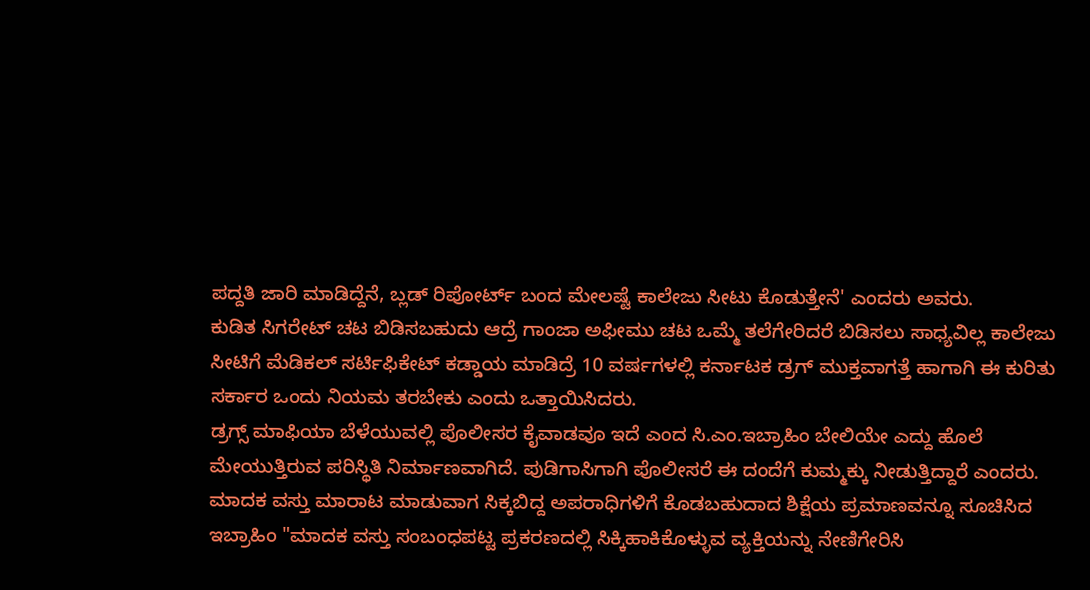ಪದ್ದತಿ ಜಾರಿ ಮಾಡಿದ್ದೆನೆ, ಬ್ಲಡ್ ರಿಪೋರ್ಟ್ ಬಂದ ಮೇಲಷ್ಟೆ ಕಾಲೇಜು ಸೀಟು ಕೊಡುತ್ತೇನೆ' ಎಂದರು ಅವರು.
ಕುಡಿತ ಸಿಗರೇಟ್ ಚಟ ಬಿಡಿಸಬಹುದು ಆದ್ರೆ ಗಾಂಜಾ ಅಫೀಮು ಚಟ ಒಮ್ಮೆ ತಲೆಗೇರಿದರೆ ಬಿಡಿಸಲು ಸಾಧ್ಯವಿಲ್ಲ ಕಾಲೇಜು ಸೀಟಿಗೆ ಮೆಡಿಕಲ್ ಸರ್ಟಿಫಿಕೇಟ್ ಕಡ್ಡಾಯ ಮಾಡಿದ್ರೆ 10 ವರ್ಷಗಳಲ್ಲಿ ಕರ್ನಾಟಕ ಡ್ರಗ್ ಮುಕ್ತವಾಗತ್ತೆ ಹಾಗಾಗಿ ಈ ಕುರಿತು ಸರ್ಕಾರ ಒಂದು ನಿಯಮ ತರಬೇಕು ಎಂದು ಒತ್ತಾಯಿಸಿದರು.
ಡ್ರಗ್ಸ್ ಮಾಫಿಯಾ ಬೆಳೆಯುವಲ್ಲಿ ಪೊಲೀಸರ ಕೈವಾಡವೂ ಇದೆ ಎಂದ ಸಿ.ಎಂ.ಇಬ್ರಾಹಿಂ ಬೇಲಿಯೇ ಎದ್ದು ಹೊಲೆ ಮೇಯುತ್ತಿರುವ ಪರಿಸ್ಥಿತಿ ನಿರ್ಮಾಣವಾಗಿದೆ. ಪುಡಿಗಾಸಿಗಾಗಿ ಪೊಲೀಸರೆ ಈ ದಂದೆಗೆ ಕುಮ್ಮಕ್ಕು ನೀಡುತ್ತಿದ್ದಾರೆ ಎಂದರು.
ಮಾದಕ ವಸ್ತು ಮಾರಾಟ ಮಾಡುವಾಗ ಸಿಕ್ಕಬಿದ್ದ ಅಪರಾಧಿಗಳಿಗೆ ಕೊಡಬಹುದಾದ ಶಿಕ್ಷೆಯ ಪ್ರಮಾಣವನ್ನೂ ಸೂಚಿಸಿದ ಇಬ್ರಾಹಿಂ "ಮಾದಕ ವಸ್ತು ಸಂಬಂಧಪಟ್ಟ ಪ್ರಕರಣದಲ್ಲಿ ಸಿಕ್ಕಿಹಾಕಿಕೊಳ್ಳುವ ವ್ಯಕ್ತಿಯನ್ನು ನೇಣಿಗೇರಿಸಿ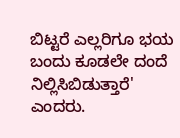ಬಿಟ್ಟರೆ ಎಲ್ಲರಿಗೂ ಭಯ ಬಂದು ಕೂಡಲೇ ದಂದೆ ನಿಲ್ಲಿಸಿಬಿಡುತ್ತಾರೆ' ಎಂದರು.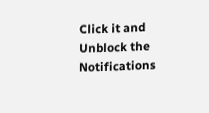Click it and Unblock the Notifications